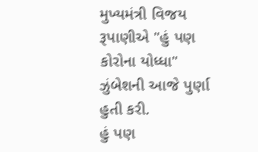મુખ્યમંત્રી વિજય રૂપાણીએ "હું પણ કોરોના યોધ્ધા" ઝુંબેશની આજે પુર્ણા હુતી કરી.
હું પણ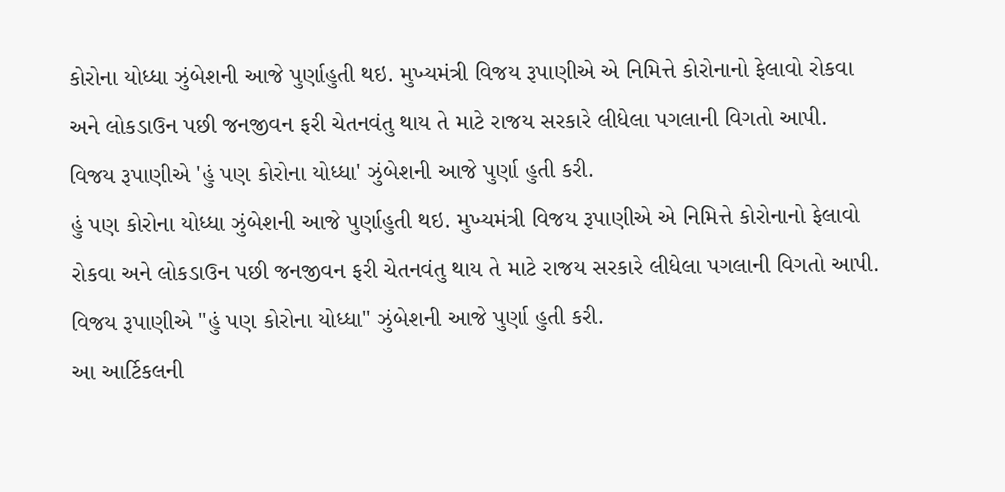કોરોના યોધ્ધા ઝુંબેશની આજે પુર્ણાહુતી થઇ. મુખ્યમંત્રી વિજય રૂપાણીએ એ નિમિત્તે કોરોનાનો ફેલાવો રોકવા અને લોકડાઉન પછી જનજીવન ફરી ચેતનવંતુ થાય તે માટે રાજય સરકારે લીધેલા પગલાની વિગતો આપી. વિજય રૂપાણીએ 'હું પણ કોરોના યોધ્ધા' ઝુંબેશની આજે પુર્ણા હુતી કરી.
હું પણ કોરોના યોધ્ધા ઝુંબેશની આજે પુર્ણાહુતી થઇ. મુખ્યમંત્રી વિજય રૂપાણીએ એ નિમિત્તે કોરોનાનો ફેલાવો રોકવા અને લોકડાઉન પછી જનજીવન ફરી ચેતનવંતુ થાય તે માટે રાજય સરકારે લીધેલા પગલાની વિગતો આપી.
વિજય રૂપાણીએ "હું પણ કોરોના યોધ્ધા" ઝુંબેશની આજે પુર્ણા હુતી કરી.
આ આર્ટિકલની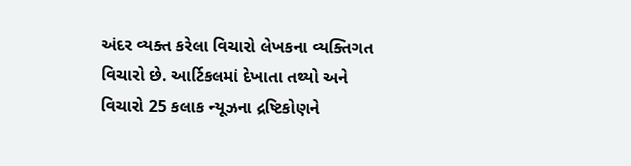અંદર વ્યક્ત કરેલા વિચારો લેખકના વ્યક્તિગત વિચારો છે. આર્ટિકલમાં દેખાતા તથ્યો અને વિચારો 25 કલાક ન્યૂઝના દ્રષ્ટિકોણને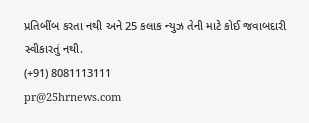પ્રતિબીંબ કરતા નથી અને 25 કલાક ન્યુઝ તેની માટે કોઈ જવાબદારી સ્વીકારતું નથી.
(+91) 8081113111
pr@25hrnews.com